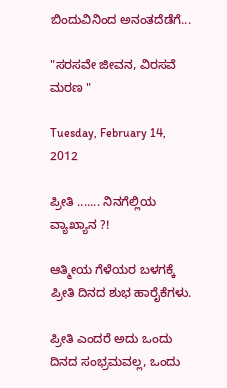ಬಿಂದುವಿನಿಂದ ಅನಂತದೆಡೆಗೆ...

"ಸರಸವೇ ಜೀವನ, ವಿರಸವೆ ಮರಣ "

Tuesday, February 14, 2012

ಪ್ರೀತಿ ....... ನಿನಗೆಲ್ಲಿಯ ವ್ಯಾಖ್ಯಾನ ?!

ಆತ್ಮೀಯ ಗೆಳೆಯರ ಬಳಗಕ್ಕೆ ಪ್ರೀತಿ ದಿನದ ಶುಭ ಹಾರೈಕೆಗಳು.

ಪ್ರೀತಿ ಎಂದರೆ ಅದು ಒಂದು ದಿನದ ಸಂಭ್ರಮವಲ್ಲ, ಒಂದು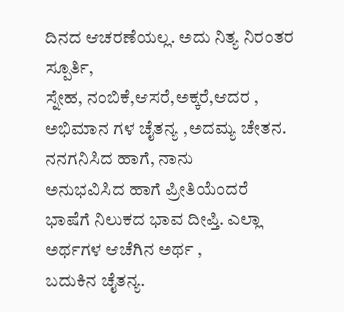ದಿನದ ಆಚರಣೆಯಲ್ಲ. ಅದು ನಿತ್ಯ ನಿರಂತರ ಸ್ಪೂರ್ತಿ,
ಸ್ನೇಹ, ನಂಬಿಕೆ,ಆಸರೆ,ಅಕ್ಕರೆ,ಆದರ , ಅಭಿಮಾನ ಗಳ ಚೈತನ್ಯ ,ಅದಮ್ಯ ಚೇತನ. ನನಗನಿಸಿದ ಹಾಗೆ, ನಾನು
ಅನುಭವಿಸಿದ ಹಾಗೆ ಪ್ರೀತಿಯೆಂದರೆ ಭಾಷೆಗೆ ನಿಲುಕದ ಭಾವ ದೀಪ್ತಿ. ಎಲ್ಲಾ ಅರ್ಥಗಳ ಆಚೆಗಿನ ಅರ್ಥ ,
ಬದುಕಿನ ಚೈತನ್ಯ.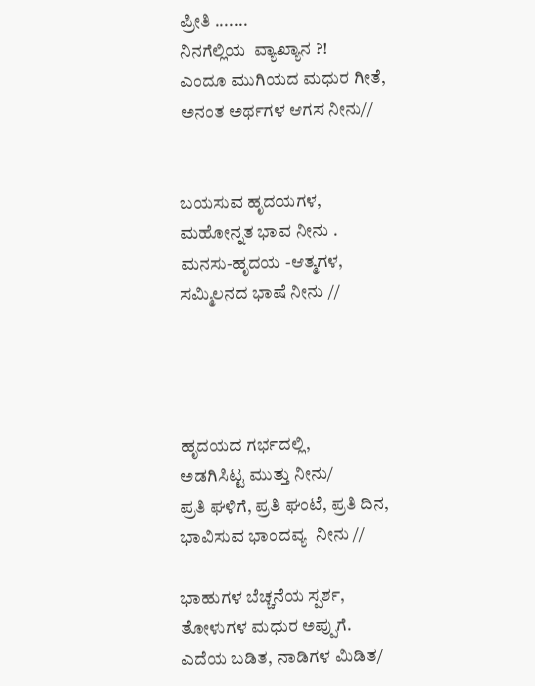ಪ್ರೀತಿ .......
ನಿನಗೆಲ್ಲಿಯ  ವ್ಯಾಖ್ಯಾನ ?!
ಎಂದೂ ಮುಗಿಯದ ಮಧುರ ಗೀತೆ,
ಅನಂತ ಅರ್ಥಗಳ ಆಗಸ ನೀನು//


ಬಯಸುವ ಹೃದಯಗಳ,
ಮಹೋನ್ನತ ಭಾವ ನೀನು .
ಮನಸು-ಹೃದಯ -ಆತ್ಮಗಳ,
ಸಮ್ಮಿಲನದ ಭಾಷೆ ನೀನು //




ಹೃದಯದ ಗರ್ಭದಲ್ಲಿ,
ಅಡಗಿಸಿಟ್ಟ ಮುತ್ತು ನೀನು/
ಪ್ರತಿ ಘಳಿಗೆ, ಪ್ರತಿ ಘಂಟೆ, ಪ್ರತಿ ದಿನ,
ಭಾವಿಸುವ ಭಾಂದವ್ಯ  ನೀನು //

ಭಾಹುಗಳ ಬೆಚ್ಚನೆಯ ಸ್ಪರ್ಶ,
ತೋಳುಗಳ ಮಧುರ ಅಪ್ಪುಗೆ.
ಎದೆಯ ಬಡಿತ, ನಾಡಿಗಳ ಮಿಡಿತ/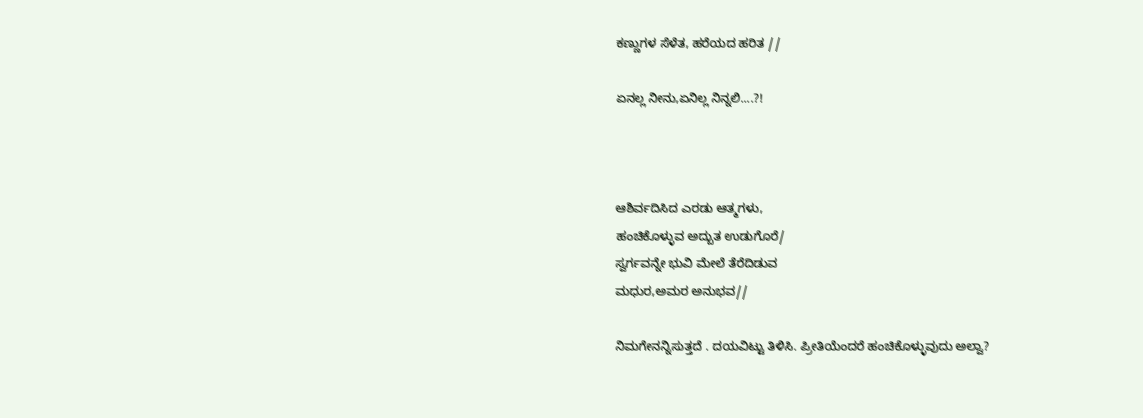ಕಣ್ಣುಗಳ ಸೆಳೆತ, ಹರೆಯದ ಹರಿತ //

ಏನಲ್ಲ ನೀನು,ಏನಿಲ್ಲ ನಿನ್ನಲಿ....?!



ಆಶಿರ್ವದಿಸಿದ ಎರಡು ಆತ್ಮಗಳು,
ಹಂಚಿಕೊಳ್ಳುವ ಅದ್ಬುತ ಉಡುಗೊರೆ/
ಸ್ವರ್ಗವನ್ನೇ ಭುವಿ ಮೇಲೆ ತೆರೆದಿಡುವ
ಮಧುರ,ಅಮರ ಅನುಭವ//

ನಿಮಗೇನನ್ನಿಸುತ್ತದೆ . ದಯವಿಟ್ಟು ತಿಳಿಸಿ. ಪ್ರೀತಿಯೆಂದರೆ ಹಂಚಿಕೊಳ್ಳುವುದು ಅಲ್ವಾ?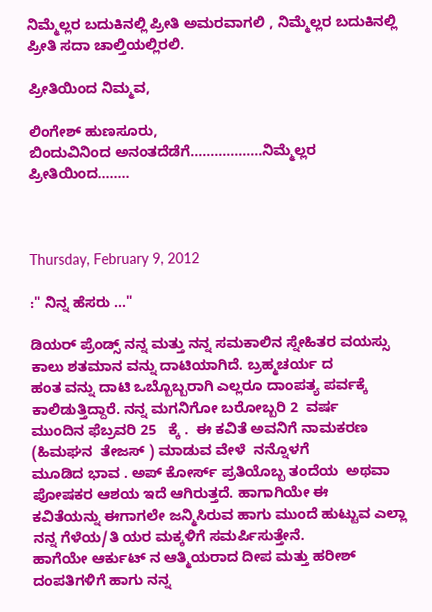ನಿಮ್ಮೆಲ್ಲರ ಬದುಕಿನಲ್ಲಿ ಪ್ರೀತಿ ಅಮರವಾಗಲಿ , ನಿಮ್ಮೆಲ್ಲರ ಬದುಕಿನಲ್ಲಿ ಪ್ರೀತಿ ಸದಾ ಚಾಲ್ತಿಯಲ್ಲಿರಲಿ.

ಪ್ರೀತಿಯಿಂದ ನಿಮ್ಮವ,

ಲಿಂಗೇಶ್ ಹುಣಸೂರು,
ಬಿಂದುವಿನಿಂದ ಅನಂತದೆಡೆಗೆ..................ನಿಮ್ಮೆಲ್ಲರ ಪ್ರೀತಿಯಿಂದ........



Thursday, February 9, 2012

:" ನಿನ್ನ ಹೆಸರು ..."

ಡಿಯರ್ ಪ್ರೆಂಡ್ಸ್ ನನ್ನ ಮತ್ತು ನನ್ನ ಸಮಕಾಲಿನ ಸ್ನೇಹಿತರ ವಯಸ್ಸು ಕಾಲು ಶತಮಾನ ವನ್ನು ದಾಟಿಯಾಗಿದೆ. ಬ್ರಹ್ಮಚರ್ಯ ದ
ಹಂತ ವನ್ನು ದಾಟಿ ಒಬ್ಬೊಬ್ಬರಾಗಿ ಎಲ್ಲರೂ ದಾಂಪತ್ಯ ಪರ್ವಕ್ಕೆ ಕಾಲಿಡುತ್ತಿದ್ದಾರೆ. ನನ್ನ ಮಗನಿಗೋ ಬರೋಬ್ಬರಿ 2  ವರ್ಷ
ಮುಂದಿನ ಫೆಬ್ರವರಿ 25   ಕ್ಕೆ .  ಈ ಕವಿತೆ ಅವನಿಗೆ ನಾಮಕರಣ  (ಹಿಮಘನ  ತೇಜಸ್ ) ಮಾಡುವ ವೇಳೆ  ನನ್ನೊಳಗೆ
ಮೂಡಿದ ಭಾವ . ಅಪ್ ಕೋರ್ಸ್ ಪ್ರತಿಯೊಬ್ಬ ತಂದೆಯ  ಅಥವಾ ಪೋಷಕರ ಆಶಯ ಇದೆ ಆಗಿರುತ್ತದೆ. ಹಾಗಾಗಿಯೇ ಈ
ಕವಿತೆಯನ್ನು ಈಗಾಗಲೇ ಜನ್ಮಿಸಿರುವ ಹಾಗು ಮುಂದೆ ಹುಟ್ಟುವ ಎಲ್ಲಾ ನನ್ನ ಗೆಳೆಯ/ತಿ ಯರ ಮಕ್ಕಳಿಗೆ ಸಮರ್ಪಿಸುತ್ತೇನೆ.
ಹಾಗೆಯೇ ಆರ್ಕುಟ್ ನ ಆತ್ಮಿಯರಾದ ದೀಪ ಮತ್ತು ಹರೀಶ್ ದಂಪತಿಗಳಿಗೆ ಹಾಗು ನನ್ನ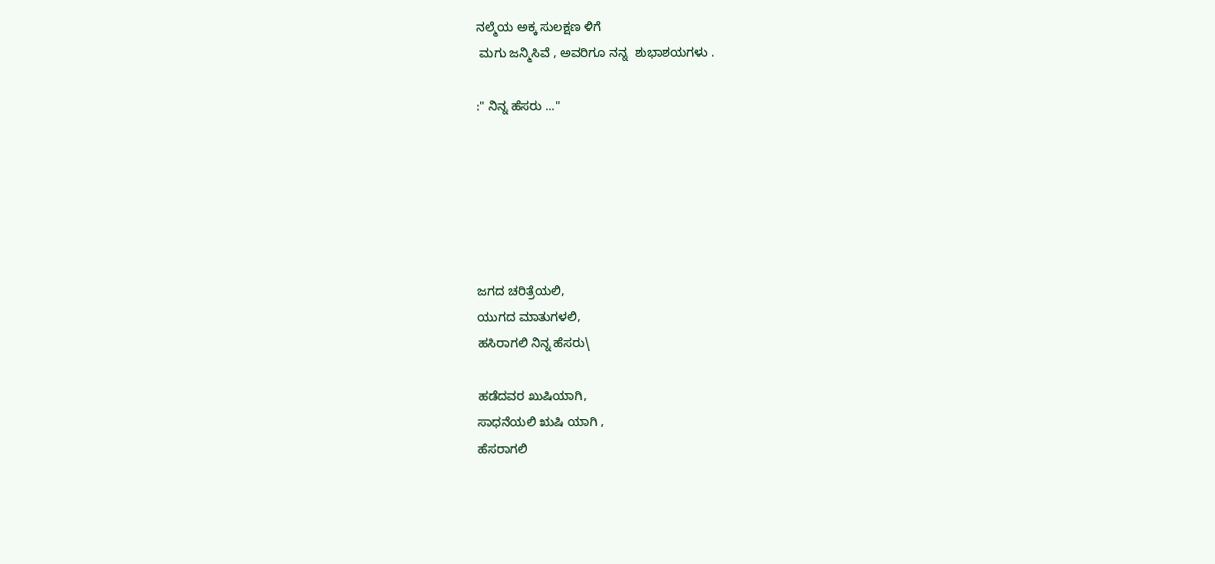ನಲ್ಮೆಯ ಅಕ್ಕ ಸುಲಕ್ಷಣ ಳಿಗೆ
 ಮಗು ಜನ್ಮಿಸಿವೆ , ಅವರಿಗೂ ನನ್ನ  ಶುಭಾಶಯಗಳು .

:" ನಿನ್ನ ಹೆಸರು ..."






ಜಗದ ಚರಿತ್ರೆಯಲಿ,
ಯುಗದ ಮಾತುಗಳಲಿ,
ಹಸಿರಾಗಲಿ ನಿನ್ನ ಹೆಸರು\

ಹಡೆದವರ ಖುಷಿಯಾಗಿ,
ಸಾಧನೆಯಲಿ ಋಷಿ ಯಾಗಿ ,
ಹೆಸರಾಗಲಿ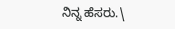ನಿನ್ನ ಹೆಸರು.\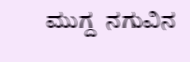ಮುಗ್ದ  ನಗುವಿನ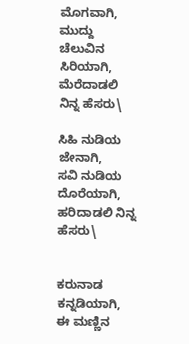ಮೊಗವಾಗಿ,
ಮುದ್ದು ಚೆಲುವಿನ ಸಿರಿಯಾಗಿ,
ಮೆರೆದಾಡಲಿ ನಿನ್ನ ಹೆಸರು\

ಸಿಹಿ ನುಡಿಯ ಜೇನಾಗಿ,
ಸವಿ ನುಡಿಯ ದೊರೆಯಾಗಿ,
ಹರಿದಾಡಲಿ ನಿನ್ನ ಹೆಸರು\


ಕರುನಾಡ ಕನ್ನಡಿಯಾಗಿ,
ಈ ಮಣ್ಣಿನ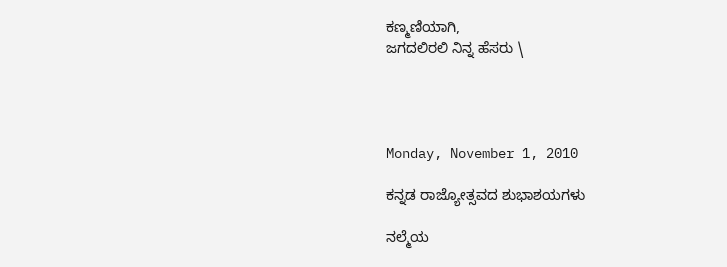ಕಣ್ಮಣಿಯಾಗಿ,
ಜಗದಲಿರಲಿ ನಿನ್ನ ಹೆಸರು \




Monday, November 1, 2010

ಕನ್ನಡ ರಾಜ್ಯೋತ್ಸವದ ಶುಭಾಶಯಗಳು

ನಲ್ಮೆಯ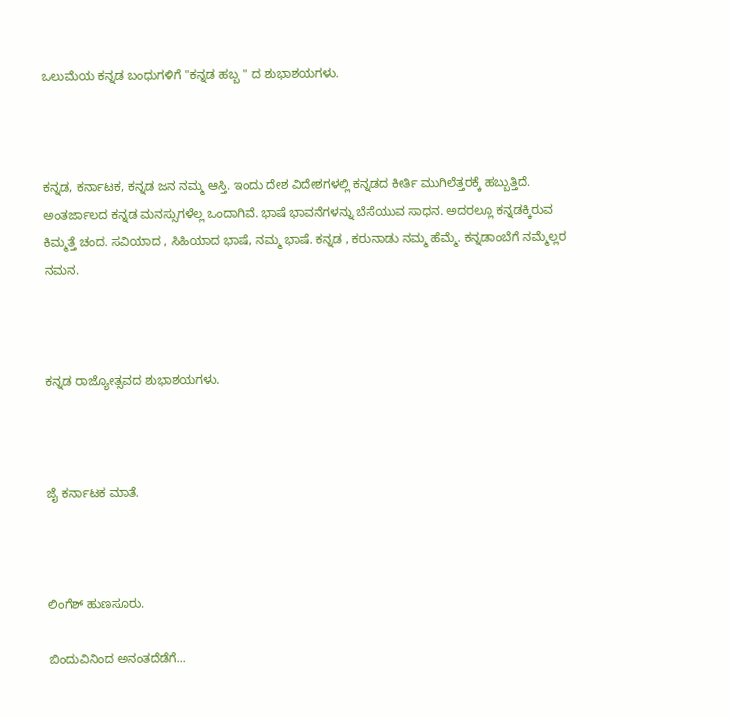ಒಲುಮೆಯ ಕನ್ನಡ ಬಂಧುಗಳಿಗೆ "ಕನ್ನಡ ಹಬ್ಬ " ದ ಶುಭಾಶಯಗಳು.



ಕನ್ನಡ, ಕರ್ನಾಟಕ, ಕನ್ನಡ ಜನ ನಮ್ಮ ಆಸ್ತಿ. ಇಂದು ದೇಶ ವಿದೇಶಗಳಲ್ಲಿ ಕನ್ನಡದ ಕೀರ್ತಿ ಮುಗಿಲೆತ್ತರಕ್ಕೆ ಹಬ್ಬುತ್ತಿದೆ. ಅಂತರ್ಜಾಲದ ಕನ್ನಡ ಮನಸ್ಸುಗಳೆಲ್ಲ ಒಂದಾಗಿವೆ. ಭಾಷೆ ಭಾವನೆಗಳನ್ನು ಬೆಸೆಯುವ ಸಾಧನ. ಅದರಲ್ಲೂ ಕನ್ನಡಕ್ಕಿರುವ ಕಿಮ್ಮತ್ತೆ ಚಂದ. ಸವಿಯಾದ , ಸಿಹಿಯಾದ ಭಾಷೆ, ನಮ್ಮ ಭಾಷೆ. ಕನ್ನಡ , ಕರುನಾಡು ನಮ್ಮ ಹೆಮ್ಮೆ. ಕನ್ನಡಾಂಬೆಗೆ ನಮ್ಮೆಲ್ಲರ ನಮನ.



ಕನ್ನಡ ರಾಜ್ಯೋತ್ಸವದ ಶುಭಾಶಯಗಳು.



ಜೈ ಕರ್ನಾಟಕ ಮಾತೆ.



ಲಿಂಗೆಶ್ ಹುಣಸೂರು.

ಬಿಂದುವಿನಿಂದ ಅನಂತದೆಡೆಗೆ...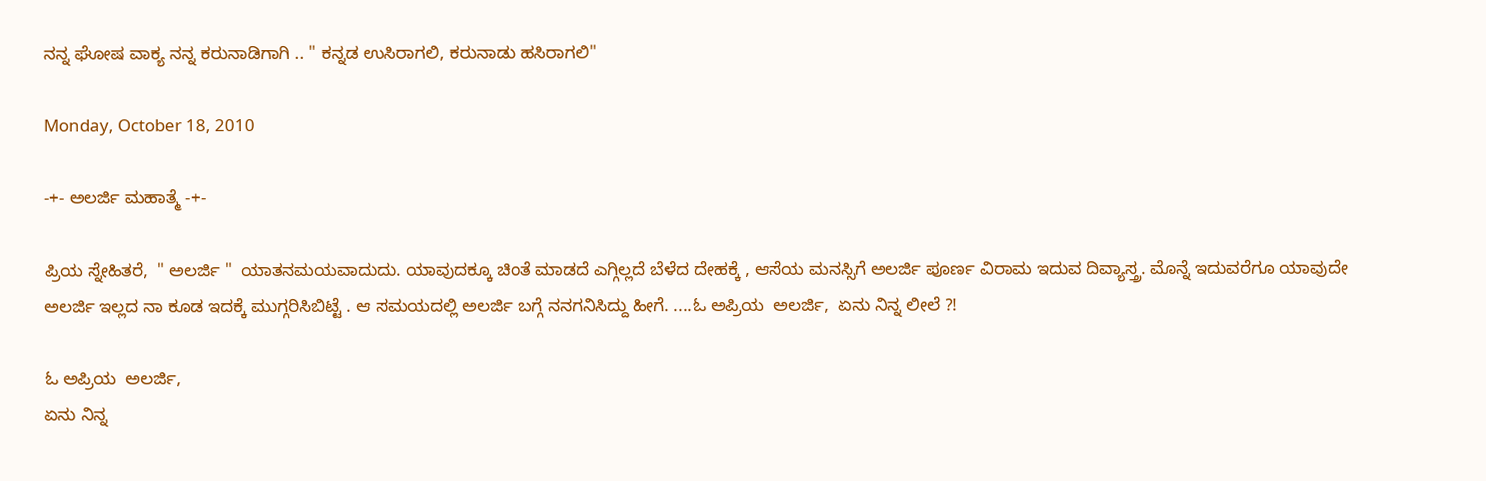ನನ್ನ ಘೋಷ ವಾಕ್ಯ ನನ್ನ ಕರುನಾಡಿಗಾಗಿ .. " ಕನ್ನಡ ಉಸಿರಾಗಲಿ, ಕರುನಾಡು ಹಸಿರಾಗಲಿ"

Monday, October 18, 2010

-+- ಅಲರ್ಜಿ ಮಹಾತ್ಮೆ -+-

ಪ್ರಿಯ ಸ್ನೇಹಿತರೆ,  " ಅಲರ್ಜಿ "  ಯಾತನಮಯವಾದುದು. ಯಾವುದಕ್ಕೂ ಚಿಂತೆ ಮಾಡದೆ ಎಗ್ಗಿಲ್ಲದೆ ಬೆಳೆದ ದೇಹಕ್ಕೆ , ಆಸೆಯ ಮನಸ್ಸಿಗೆ ಅಲರ್ಜಿ ಪೂರ್ಣ ವಿರಾಮ ಇದುವ ದಿವ್ಯಾಸ್ತ್ರ. ಮೊನ್ನೆ ಇದುವರೆಗೂ ಯಾವುದೇ ಅಲರ್ಜಿ ಇಲ್ಲದ ನಾ ಕೂಡ ಇದಕ್ಕೆ ಮುಗ್ಗರಿಸಿಬಿಟ್ಟೆ . ಆ ಸಮಯದಲ್ಲಿ ಅಲರ್ಜಿ ಬಗ್ಗೆ ನನಗನಿಸಿದ್ದು ಹೀಗೆ. ....ಓ ಅಪ್ರಿಯ  ಅಲರ್ಜಿ,  ಏನು ನಿನ್ನ ಲೀಲೆ ?!

ಓ ಅಪ್ರಿಯ  ಅಲರ್ಜಿ,
ಏನು ನಿನ್ನ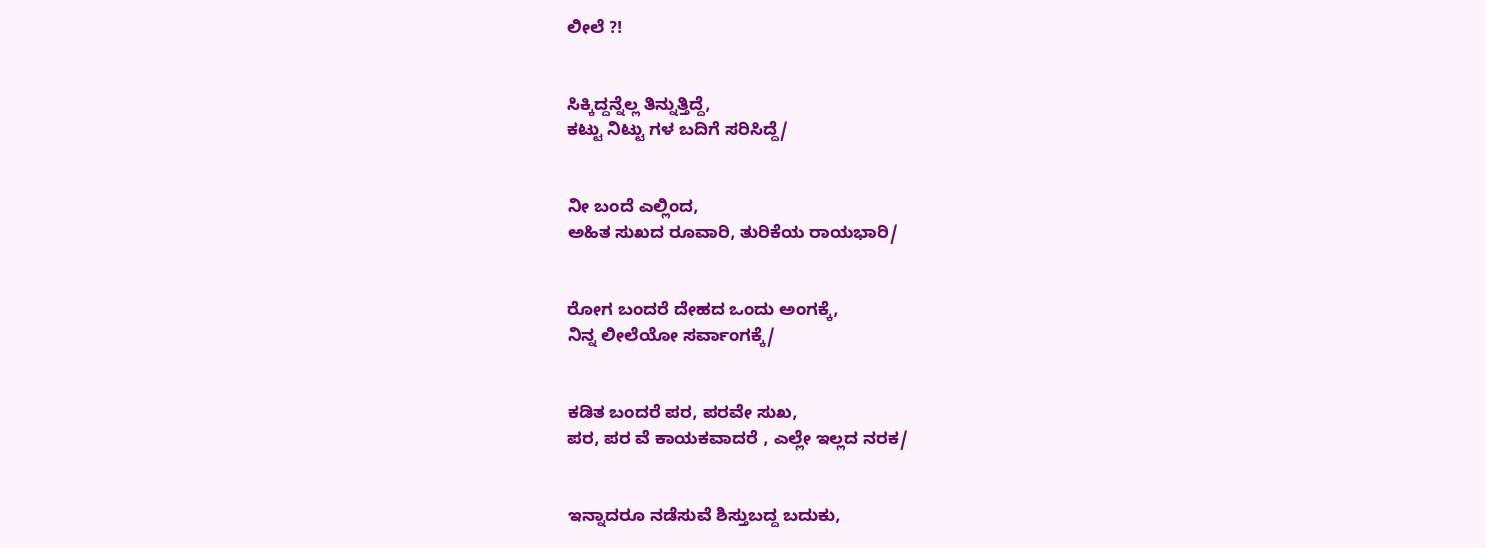ಲೀಲೆ ?!


ಸಿಕ್ಕಿದ್ದನ್ನೆಲ್ಲ ತಿನ್ನುತ್ತಿದ್ದೆ,
ಕಟ್ಟು ನಿಟ್ಟು ಗಳ ಬದಿಗೆ ಸರಿಸಿದ್ದೆ/


ನೀ ಬಂದೆ ಎಲ್ಲಿಂದ,
ಅಹಿತ ಸುಖದ ರೂವಾರಿ, ತುರಿಕೆಯ ರಾಯಭಾರಿ/


ರೋಗ ಬಂದರೆ ದೇಹದ ಒಂದು ಅಂಗಕ್ಕೆ,
ನಿನ್ನ ಲೀಲೆಯೋ ಸರ್ವಾಂಗಕ್ಕೆ/


ಕಡಿತ ಬಂದರೆ ಪರ, ಪರವೇ ಸುಖ,
ಪರ, ಪರ ವೆ ಕಾಯಕವಾದರೆ , ಎಲ್ಲೇ ಇಲ್ಲದ ನರಕ/


ಇನ್ನಾದರೂ ನಡೆಸುವೆ ಶಿಸ್ತುಬದ್ದ ಬದುಕು,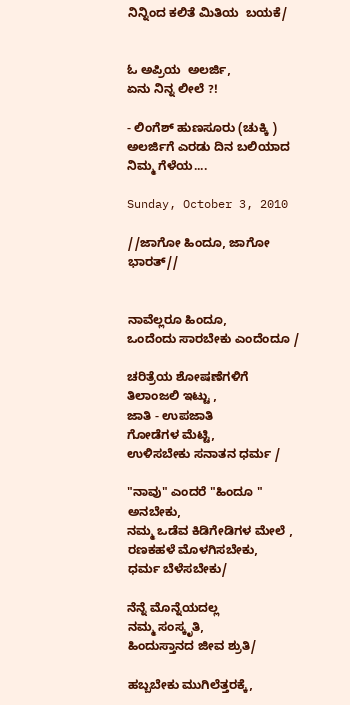ನಿನ್ನಿಂದ ಕಲಿತೆ ಮಿತಿಯ  ಬಯಕೆ/


ಓ ಅಪ್ರಿಯ  ಅಲರ್ಜಿ,
ಏನು ನಿನ್ನ ಲೀಲೆ ?!

- ಲಿಂಗೆಶ್ ಹುಣಸೂರು (ಚುಕ್ಕಿ )
ಅಲರ್ಜಿಗೆ ಎರಡು ದಿನ ಬಲಿಯಾದ ನಿಮ್ಮ ಗೆಳೆಯ....

Sunday, October 3, 2010

//ಜಾಗೋ ಹಿಂದೂ, ಜಾಗೋ ಭಾರತ್//


ನಾವೆಲ್ಲರೂ ಹಿಂದೂ,
ಒಂದೆಂದು ಸಾರಬೇಕು ಎಂದೆಂದೂ /

ಚರಿತ್ರೆಯ ಶೋಷಣೆಗಳಿಗೆ
ತಿಲಾಂಜಲಿ ಇಟ್ಟು ,
ಜಾತಿ - ಉಪಜಾತಿ
ಗೋಡೆಗಳ ಮೆಟ್ಟಿ,
ಉಳಿಸಬೇಕು ಸನಾತನ ಧರ್ಮ /

"ನಾವು" ಎಂದರೆ "ಹಿಂದೂ " ಅನಬೇಕು,
ನಮ್ಮ ಒಡೆವ ಕಿಡಿಗೇಡಿಗಳ ಮೇಲೆ ,
ರಣಕಹಳೆ ಮೊಳಗಿಸಬೇಕು,
ಧರ್ಮ ಬೆಳೆಸಬೇಕು/

ನೆನ್ನೆ ಮೊನ್ನೆಯದಲ್ಲ
ನಮ್ಮ ಸಂಸ್ಕೃತಿ,
ಹಿಂದುಸ್ತಾನದ ಜೀವ ಶ್ರುತಿ/

ಹಬ್ಬಬೇಕು ಮುಗಿಲೆತ್ತರಕ್ಕೆ,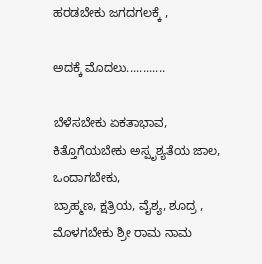ಹರಡಬೇಕು ಜಗದಗಲಕ್ಕೆ ,

ಅದಕ್ಕೆ ಮೊದಲು............

ಬೆಳೆಸಬೇಕು ಏಕತಾಭಾವ,
ಕಿತ್ತೊಗೆಯಬೇಕು ಅಸ್ಪೃಶ್ಯತೆಯ ಜಾಲ,
ಒಂದಾಗಬೇಕು,
ಬ್ರಾಹ್ಮಣ, ಕ್ಷತ್ರಿಯ, ವೈಶ್ಯ, ಶೂದ್ರ ,
ಮೊಳಗಬೇಕು ಶ್ರೀ ರಾಮ ನಾಮ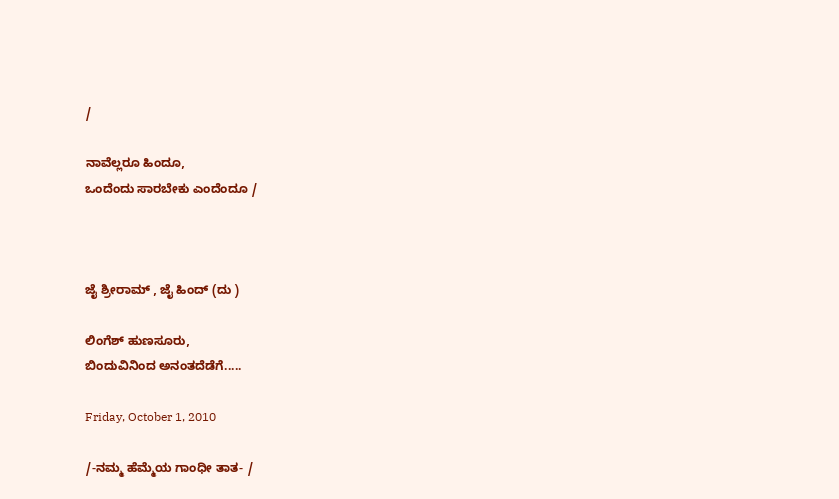/

ನಾವೆಲ್ಲರೂ ಹಿಂದೂ,
ಒಂದೆಂದು ಸಾರಬೇಕು ಎಂದೆಂದೂ /



ಜೈ ಶ್ರೀರಾಮ್ , ಜೈ ಹಿಂದ್ (ದು )

ಲಿಂಗೆಶ್ ಹುಣಸೂರು,
ಬಿಂದುವಿನಿಂದ ಅನಂತದೆಡೆಗೆ.....

Friday, October 1, 2010

/-ನಮ್ಮ ಹೆಮ್ಮೆಯ ಗಾಂಧೀ ತಾತ- /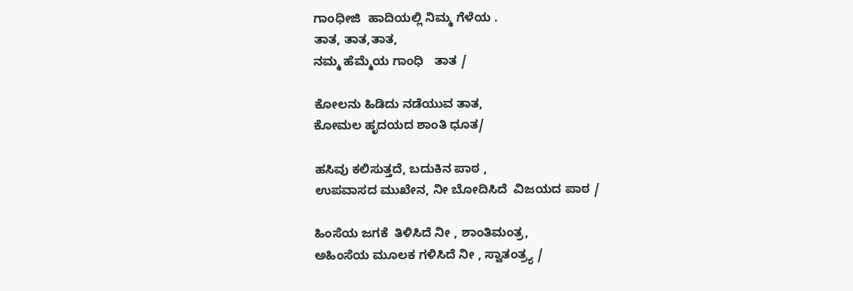ಗಾಂಧೀಜಿ  ಹಾದಿಯಲ್ಲಿ ನಿಮ್ಮ ಗೆಳೆಯ .
ತಾತ, ತಾತ,ತಾತ,
ನಮ್ಮ ಹೆಮ್ಮೆಯ ಗಾಂಧಿ   ತಾತ /

ಕೋಲನು ಹಿಡಿದು ನಡೆಯುವ ತಾತ,
ಕೋಮಲ ಹೃದಯದ ಶಾಂತಿ ಧೂತ/

ಹಸಿವು ಕಲಿಸುತ್ತದೆ, ಬದುಕಿನ ಪಾಠ ,
ಉಪವಾಸದ ಮುಖೇನ, ನೀ ಬೋದಿಸಿದೆ  ವಿಜಯದ ಪಾಠ /

ಹಿಂಸೆಯ ಜಗಕೆ  ತಿಳಿಸಿದೆ ನೀ , ಶಾಂತಿಮಂತ್ರ,
ಅಹಿಂಸೆಯ ಮೂಲಕ ಗಳಿಸಿದೆ ನೀ , ಸ್ವಾತಂತ್ರ್ಯ /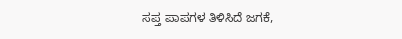ಸಪ್ತ ಪಾಪಗಳ ತಿಳಿಸಿದೆ ಜಗಕೆ,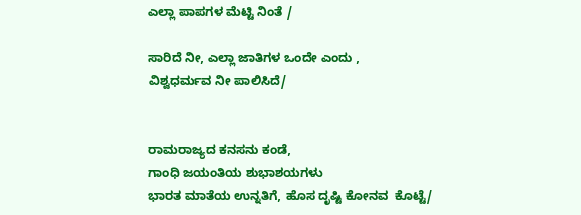ಎಲ್ಲಾ ಪಾಪಗಳ ಮೆಟ್ಟಿ ನಿಂತೆ /

ಸಾರಿದೆ ನೀ, ಎಲ್ಲಾ ಜಾತಿಗಳ ಒಂದೇ ಎಂದು ,
ವಿಶ್ವಧರ್ಮವ ನೀ ಪಾಲಿಸಿದೆ/


ರಾಮರಾಜ್ಯದ ಕನಸನು ಕಂಡೆ,
ಗಾಂಧಿ ಜಯಂತಿಯ ಶುಭಾಶಯಗಳು
ಭಾರತ ಮಾತೆಯ ಉನ್ನತಿಗೆ, ಹೊಸ ದೃಷ್ಟಿ ಕೋನವ  ಕೊಟ್ಟೆ/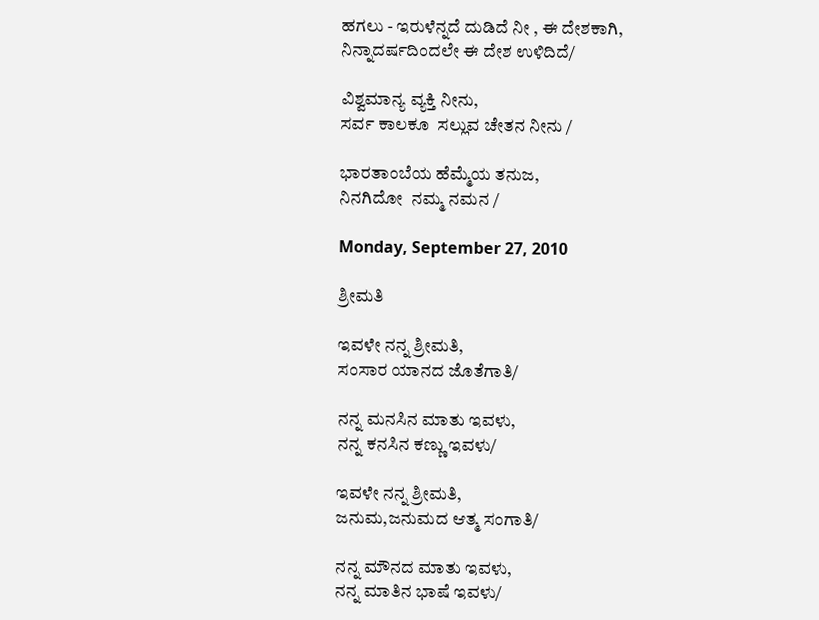ಹಗಲು - ಇರುಳೆನ್ನದೆ ದುಡಿದೆ ನೀ , ಈ ದೇಶಕಾಗಿ,
ನಿನ್ನಾದರ್ಷದಿಂದಲೇ ಈ ದೇಶ ಉಳಿದಿದೆ/

ವಿಶ್ವಮಾನ್ಯ ವ್ಯಕ್ತಿ ನೀನು,
ಸರ್ವ ಕಾಲಕೂ  ಸಲ್ಲುವ ಚೇತನ ನೀನು /

ಭಾರತಾಂಬೆಯ ಹೆಮ್ಮೆಯ ತನುಜ,
ನಿನಗಿದೋ  ನಮ್ಮ ನಮನ /

Monday, September 27, 2010

ಶ್ರೀಮತಿ

ಇವಳೇ ನನ್ನ ಶ್ರೀಮತಿ,
ಸಂಸಾರ ಯಾನದ ಜೊತೆಗಾತಿ/

ನನ್ನ ಮನಸಿನ ಮಾತು ಇವಳು,
ನನ್ನ ಕನಸಿನ ಕಣ್ಣು ಇವಳು/

ಇವಳೇ ನನ್ನ ಶ್ರೀಮತಿ,
ಜನುಮ,ಜನುಮದ ಆತ್ಮ ಸಂಗಾತಿ/

ನನ್ನ ಮೌನದ ಮಾತು ಇವಳು,
ನನ್ನ ಮಾತಿನ ಭಾಷೆ ಇವಳು/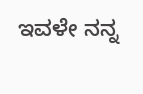ಇವಳೇ ನನ್ನ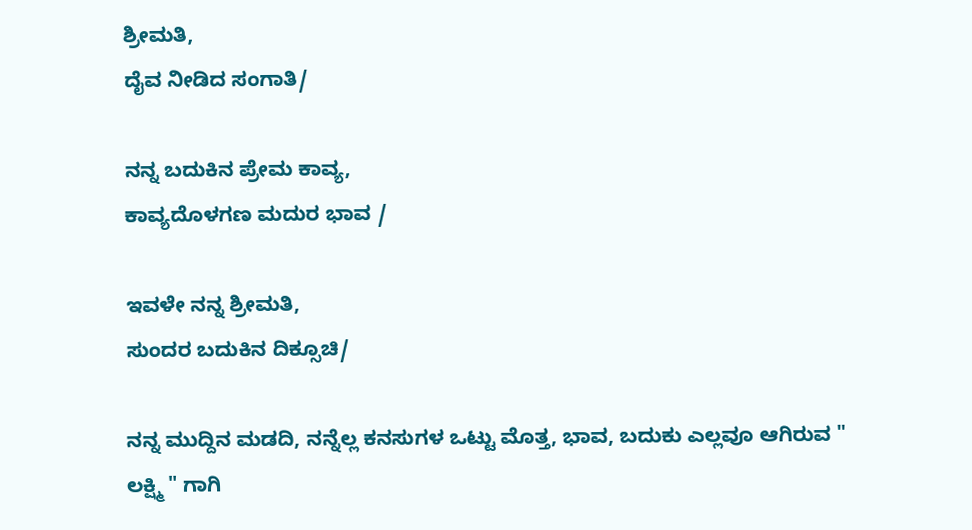ಶ್ರೀಮತಿ,
ದೈವ ನೀಡಿದ ಸಂಗಾತಿ/

ನನ್ನ ಬದುಕಿನ ಪ್ರೇಮ ಕಾವ್ಯ,
ಕಾವ್ಯದೊಳಗಣ ಮದುರ ಭಾವ /

ಇವಳೇ ನನ್ನ ಶ್ರೀಮತಿ,
ಸುಂದರ ಬದುಕಿನ ದಿಕ್ಸೂಚಿ/

ನನ್ನ ಮುದ್ದಿನ ಮಡದಿ, ನನ್ನೆಲ್ಲ ಕನಸುಗಳ ಒಟ್ಟು ಮೊತ್ತ, ಭಾವ, ಬದುಕು ಎಲ್ಲವೂ ಆಗಿರುವ " ಲಕ್ಷ್ಮಿ " ಗಾಗಿ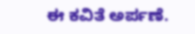ಈ ಕವಿತೆ ಅರ್ಪಣೆ.